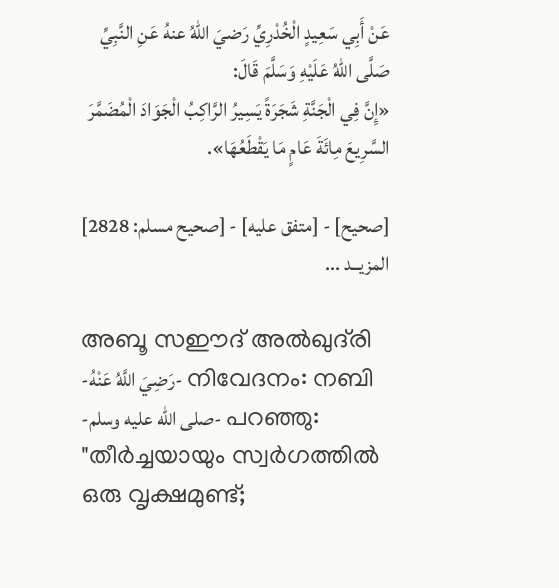عَنْ أَبِي سَعِيدٍ الْخُدْرِيِّ رَضيَ اللهُ عنهُ عَنِ النَّبِيِّ صَلَّى اللهُ عَلَيْهِ وَسَلَّمَ قَالَ:
«إِنَّ فِي الْجَنَّةِ شَجَرَةً يَسِيرُ الرَّاكِبُ الْجَوَادَ الْمُضَمَّرَ السَّرِيعَ مِائَةَ عَامٍ مَا يَقْطَعُهَا».

[صحيح] - [متفق عليه] - [صحيح مسلم: 2828]
المزيــد ...

അബൂ സഈദ് അൽഖുദ്‌രി -رَضِيَ اللَّهُ عَنْهُ- നിവേദനം: നബി -صلى الله عليه وسلم- പറഞ്ഞു:
"തീർച്ചയായും സ്വർഗത്തിൽ ഒരു വൃക്ഷമുണ്ട്;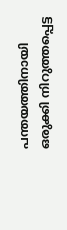പന്തയത്തിനായി ഒരുക്കി നിറുത്തപ്പെട്ട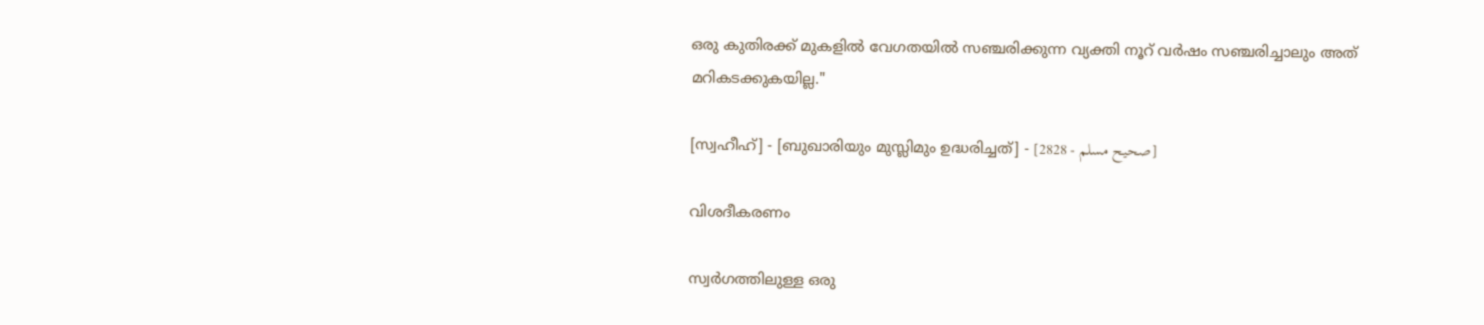ഒരു കുതിരക്ക് മുകളിൽ വേഗതയിൽ സഞ്ചരിക്കുന്ന വ്യക്തി നൂറ് വർഷം സഞ്ചരിച്ചാലും അത് മറികടക്കുകയില്ല."

[സ്വഹീഹ്] - [ബുഖാരിയും മുസ്ലിമും ഉദ്ധരിച്ചത്] - [صحيح مسلم - 2828]

വിശദീകരണം

സ്വർഗത്തിലുള്ള ഒരു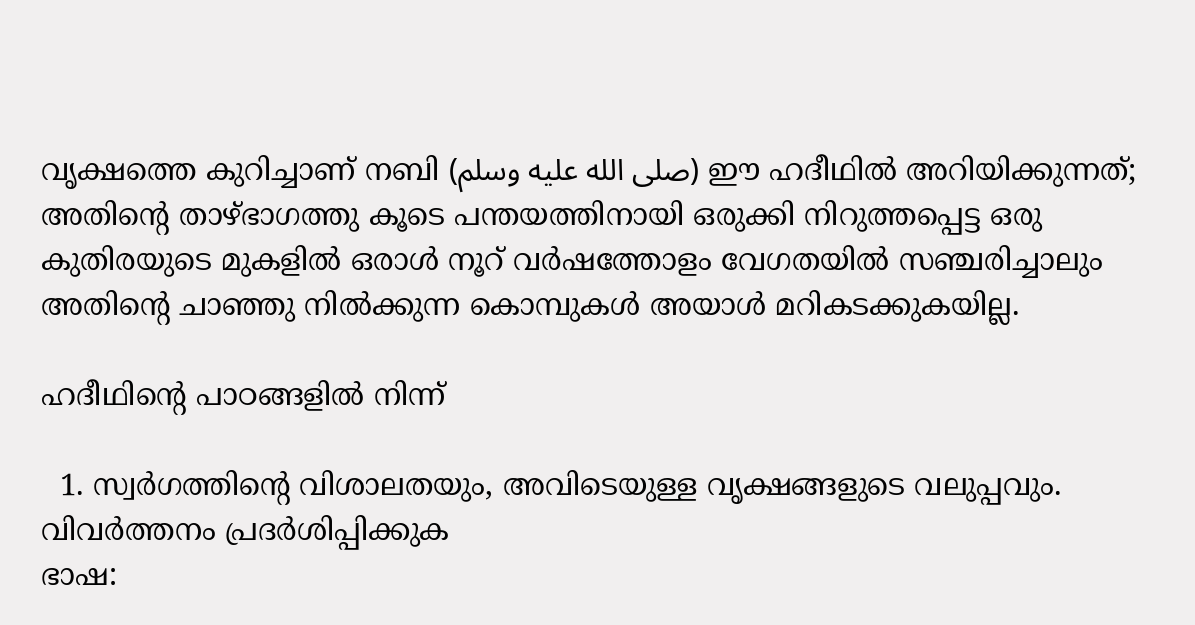വൃക്ഷത്തെ കുറിച്ചാണ് നബി (صلى الله عليه وسلم) ഈ ഹദീഥിൽ അറിയിക്കുന്നത്; അതിൻ്റെ താഴ്ഭാഗത്തു കൂടെ പന്തയത്തിനായി ഒരുക്കി നിറുത്തപ്പെട്ട ഒരു കുതിരയുടെ മുകളിൽ ഒരാൾ നൂറ് വർഷത്തോളം വേഗതയിൽ സഞ്ചരിച്ചാലും അതിൻ്റെ ചാഞ്ഞു നിൽക്കുന്ന കൊമ്പുകൾ അയാൾ മറികടക്കുകയില്ല.

ഹദീഥിൻ്റെ പാഠങ്ങളിൽ നിന്ന്

  1. സ്വർഗത്തിൻ്റെ വിശാലതയും, അവിടെയുള്ള വൃക്ഷങ്ങളുടെ വലുപ്പവും.
വിവർത്തനം പ്രദർശിപ്പിക്കുക
ഭാഷ: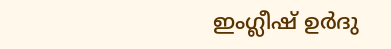ഇംഗ്ലീഷ് ഉർദു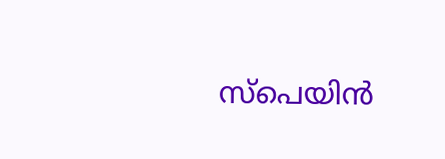സ്‌പെയിൻ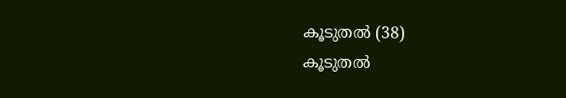കൂടുതൽ (38)
കൂടുതൽ